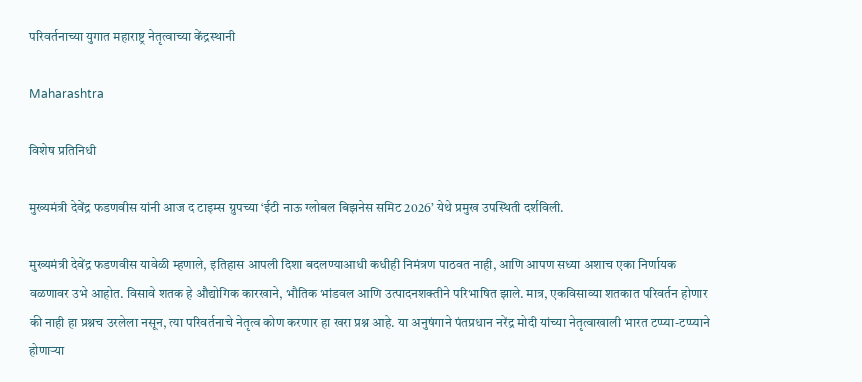परिवर्तनाच्या युगात महाराष्ट्र नेतृत्वाच्या केंद्रस्थानी

Maharashtra

विशेष प्रतिनिधी

मुख्यमंत्री देवेंद्र फडणवीस यांनी आज द टाइम्स ग्रुपच्या ‘ईटी नाऊ ग्लोबल बिझनेस समिट 2026’ येथे प्रमुख उपस्थिती दर्शविली.

मुख्यमंत्री देवेंद्र फडणवीस यावेळी म्हणाले, इतिहास आपली दिशा बदलण्याआधी कधीही निमंत्रण पाठवत नाही, आणि आपण सध्या अशाच एका निर्णायक वळणावर उभे आहोत. विसावे शतक हे औद्योगिक कारखाने, भौतिक भांडवल आणि उत्पादनशक्तीने परिभाषित झाले. मात्र, एकविसाव्या शतकात परिवर्तन होणार की नाही हा प्रश्नच उरलेला नसून, त्या परिवर्तनाचे नेतृत्व कोण करणार हा खरा प्रश्न आहे. या अनुषंगाने पंतप्रधान नरेंद्र मोदी यांच्या नेतृत्वाखाली भारत टप्प्या-टप्प्याने होणाऱ्या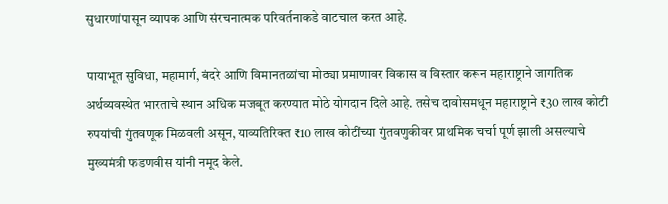सुधारणांपासून व्यापक आणि संरचनात्मक परिवर्तनाकडे वाटचाल करत आहे.

पायाभूत सुविधा, महामार्ग, बंदरे आणि विमानतळांचा मोठ्या प्रमाणावर विकास व विस्तार करून महाराष्ट्राने जागतिक अर्थव्यवस्थेत भारताचे स्थान अधिक मजबूत करण्यात मोठे योगदान दिले आहे. तसेच दावोसमधून महाराष्ट्राने ₹30 लाख कोटी रुपयांची गुंतवणूक मिळवली असून, याव्यतिरिक्त ₹10 लाख कोटींच्या गुंतवणुकीवर प्राथमिक चर्चा पूर्ण झाली असल्याचे मुख्यमंत्री फडणवीस यांनी नमूद केले.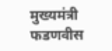मुख्यमंत्री फडणवीस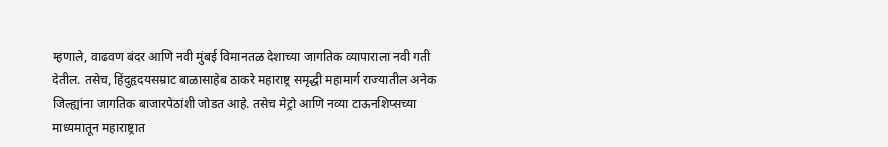म्हणाले, वाढवण बंदर आणि नवी मुंबई विमानतळ देशाच्या जागतिक व्यापाराला नवी गती देतील. तसेच, हिंदुहृदयसम्राट बाळासाहेब ठाकरे महाराष्ट्र समृद्धी महामार्ग राज्यातील अनेक जिल्ह्यांना जागतिक बाजारपेठांशी जोडत आहे. तसेच मेट्रो आणि नव्या टाऊनशिप्सच्या माध्यमातून महाराष्ट्रात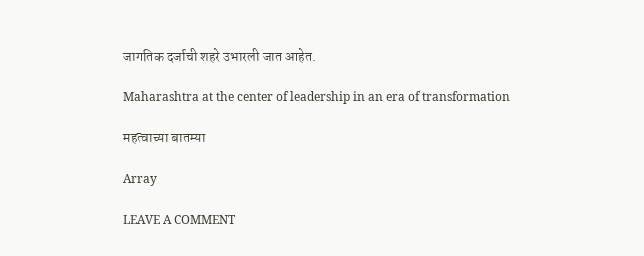जागतिक दर्जाची शहरे उभारली जात आहेत.

Maharashtra at the center of leadership in an era of transformation

महत्वाच्या बातम्या

Array

LEAVE A COMMENT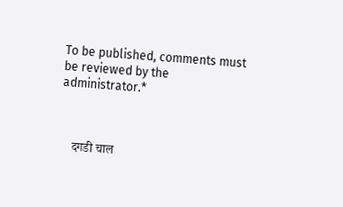To be published, comments must be reviewed by the administrator.*



    दगडी चाल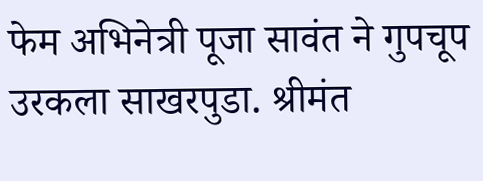फेम अभिनेत्री पूजा सावंत ने गुपचूप उरकला साखरपुडा. श्रीमंत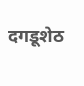दगडूशेठ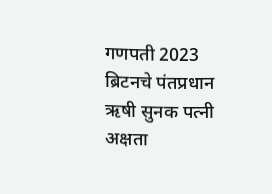गणपती 2023 ब्रिटनचे पंतप्रधान ऋषी सुनक पत्नी अक्षता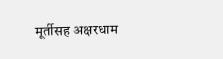मूर्तीसह अक्षरधाम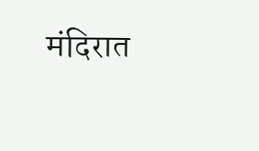मंदिरात